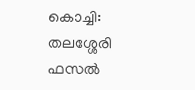കൊച്ചി: തലശ്ശേരി ഫസൽ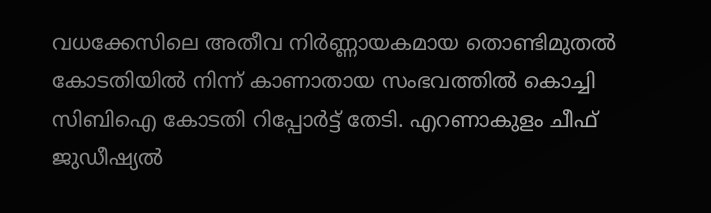വധക്കേസിലെ അതീവ നിർണ്ണായകമായ തൊണ്ടിമുതൽ കോടതിയിൽ നിന്ന് കാണാതായ സംഭവത്തിൽ കൊച്ചി സിബിഐ കോടതി റിപ്പോർട്ട് തേടി. എറണാകുളം ചീഫ് ജുഡീഷ്യൽ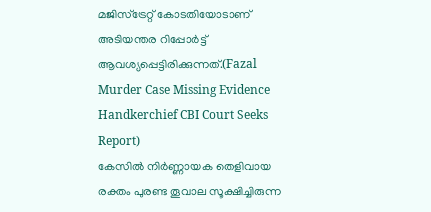മജിസ്ട്രേറ്റ് കോടതിയോടാണ് അടിയന്തര റിപ്പോർട്ട് ആവശ്യപ്പെട്ടിരിക്കുന്നത്.(Fazal Murder Case Missing Evidence Handkerchief CBI Court Seeks Report)
കേസിൽ നിർണ്ണായക തെളിവായ രക്തം പുരണ്ട തൂവാല സൂക്ഷിച്ചിരുന്ന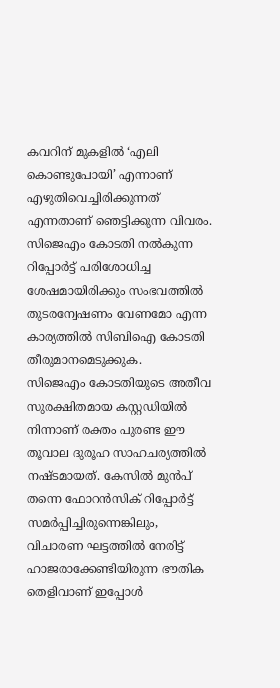കവറിന് മുകളിൽ ‘എലി കൊണ്ടുപോയി’ എന്നാണ് എഴുതിവെച്ചിരിക്കുന്നത് എന്നതാണ് ഞെട്ടിക്കുന്ന വിവരം. സിജെഎം കോടതി നൽകുന്ന റിപ്പോർട്ട് പരിശോധിച്ച ശേഷമായിരിക്കും സംഭവത്തിൽ തുടരന്വേഷണം വേണമോ എന്ന കാര്യത്തിൽ സിബിഐ കോടതി തീരുമാനമെടുക്കുക.
സിജെഎം കോടതിയുടെ അതീവ സുരക്ഷിതമായ കസ്റ്റഡിയിൽ നിന്നാണ് രക്തം പുരണ്ട ഈ തൂവാല ദുരൂഹ സാഹചര്യത്തിൽ നഷ്ടമായത്. കേസിൽ മുൻപ് തന്നെ ഫോറൻസിക് റിപ്പോർട്ട് സമർപ്പിച്ചിരുന്നെങ്കിലും, വിചാരണ ഘട്ടത്തിൽ നേരിട്ട് ഹാജരാക്കേണ്ടിയിരുന്ന ഭൗതിക തെളിവാണ് ഇപ്പോൾ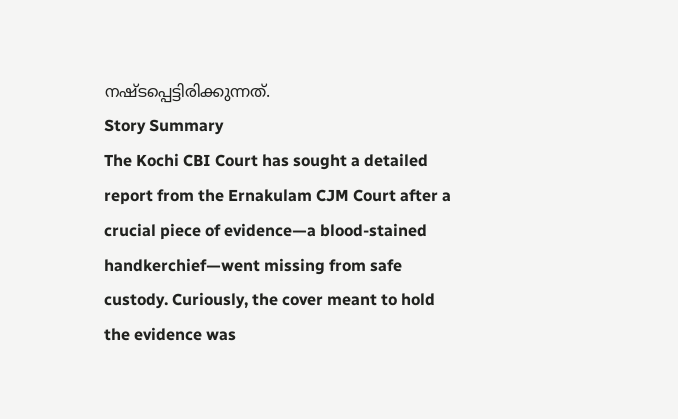നഷ്ടപ്പെട്ടിരിക്കുന്നത്.
Story Summary
The Kochi CBI Court has sought a detailed report from the Ernakulam CJM Court after a crucial piece of evidence—a blood-stained handkerchief—went missing from safe custody. Curiously, the cover meant to hold the evidence was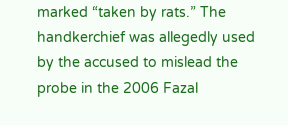marked “taken by rats.” The handkerchief was allegedly used by the accused to mislead the probe in the 2006 Fazal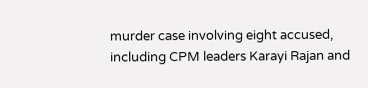murder case involving eight accused, including CPM leaders Karayi Rajan and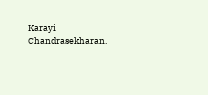Karayi Chandrasekharan.